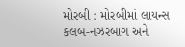મોરબી : મોરબીમાં લાયન્સ કલબ-નઝરબાગ અને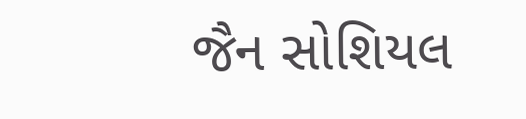જૈન સોશિયલ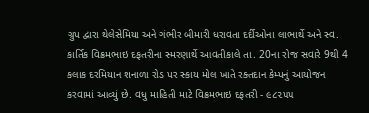ગ્રુપ દ્વારા થેલેસેમિયા અને ગંભીર બીમારી ધરાવતા દર્દીઓના લાભાર્થે અને સ્વ. કાર્તિક વિક્રમભાઇ દફતરીના સ્મરણાર્થે આવતીકાલે તા. 20ના રોજ સવારે 9થી 4 કલાક દરમિયાન શનાળા રોડ પર સ્કાય મોલ ખાતે રક્તદાન કેમ્પનું આયોજન કરવામાં આવ્યું છે. વધુ માહિતી માટે વિક્રમભાઇ દફતરી - ૯૮૨૫૫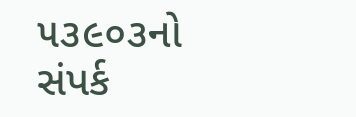૫૩૯૦૩નો સંપર્ક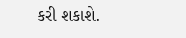કરી શકાશે.